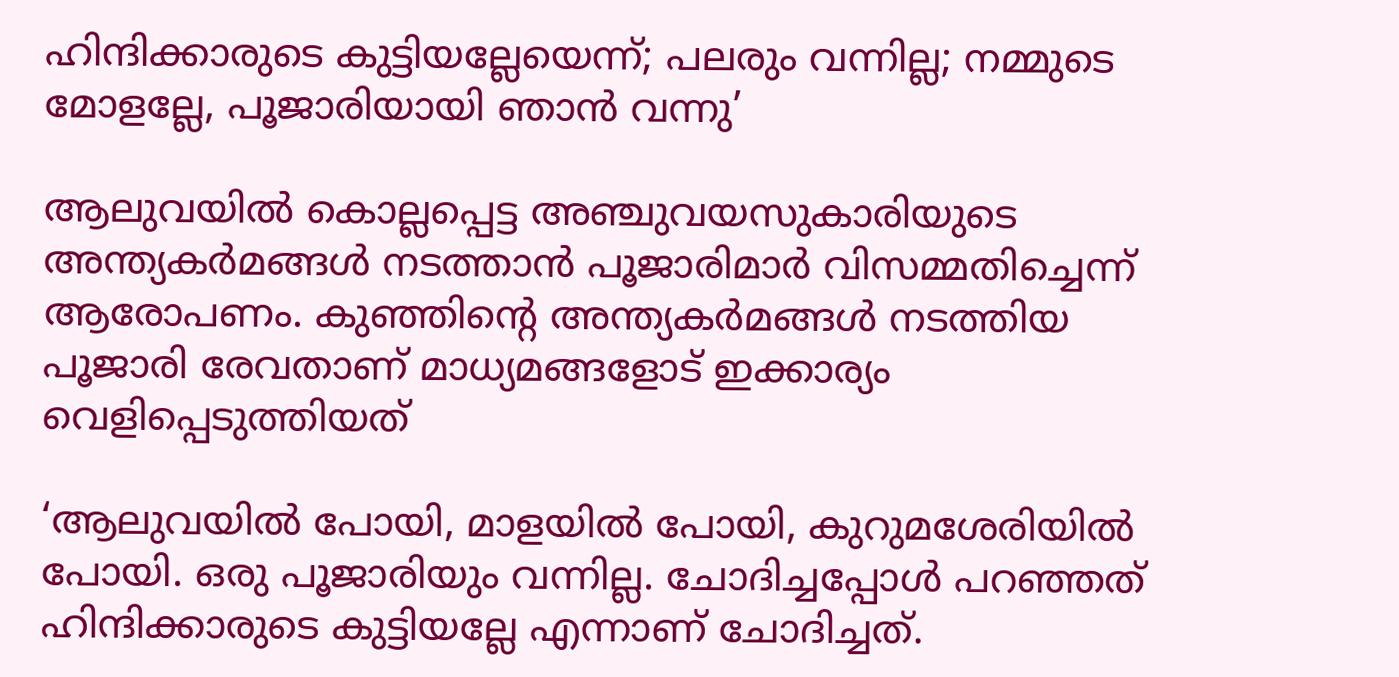ഹിന്ദിക്കാരുടെ കുട്ടിയല്ലേയെന്ന്; പലരും വന്നില്ല; നമ്മുടെ മോളല്ലേ, പൂജാരിയായി ഞാന്‍ വന്നു’

ആലുവയില്‍ കൊല്ലപ്പെട്ട അഞ്ചുവയസുകാരിയുടെ അന്ത്യകര്‍മങ്ങള്‍ നടത്താന്‍ പൂജാരിമാര്‍ വിസമ്മതിച്ചെന്ന് ആരോപണം. കുഞ്ഞിന്റെ അന്ത്യകര്‍മങ്ങള്‍ നടത്തിയ പൂജാരി രേവതാണ് മാധ്യമങ്ങളോട് ഇക്കാര്യം വെളിപ്പെടുത്തിയത്

‘ആലുവയില്‍ പോയി, മാളയില്‍ പോയി, കുറുമശേരിയില്‍ പോയി. ഒരു പൂജാരിയും വന്നില്ല. ചോദിച്ചപ്പോള്‍ പറഞ്ഞത് ഹിന്ദിക്കാരുടെ കുട്ടിയല്ലേ എന്നാണ് ചോദിച്ചത്.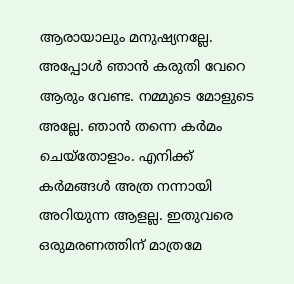ആരായാലും മനുഷ്യനല്ലേ. അപ്പോള്‍ ‍ഞാന്‍ കരുതി വേറെ ആരും വേണ്ട. നമ്മുടെ മോളുടെ അല്ലേ. ഞാന്‍ തന്നെ കര്‍മം ചെയ്തോളാം. എനിക്ക് കര്‍മങ്ങള്‍ അത്ര നന്നായി അറിയുന്ന ആളല്ല. ഇതുവരെ ഒരുമരണത്തിന് മാത്രമേ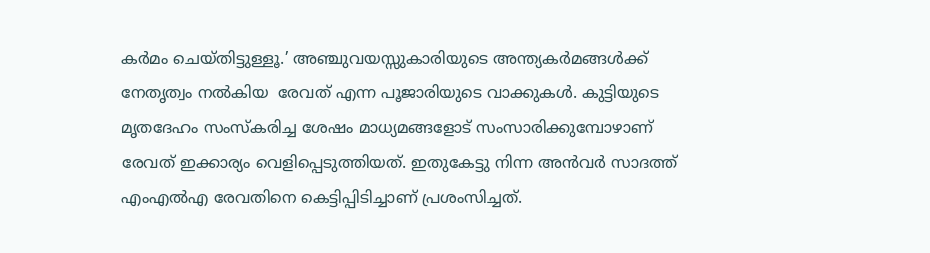കര്‍മം ചെയ്തിട്ടുള്ളൂ.’ അഞ്ചുവയസ്സുകാരിയുടെ അന്ത്യകര്‍മങ്ങള്‍ക്ക് നേതൃത്വം നല്‍കിയ  രേവത് എന്ന പൂജാരിയുടെ വാക്കുകള്‍. കുട്ടിയുടെ മൃതദേഹം സംസ്കരിച്ച ശേഷം മാധ്യമങ്ങളോട് സംസാരിക്കുമ്പോഴാണ് രേവത് ഇക്കാര്യം വെളിപ്പെടുത്തിയത്. ഇതുകേട്ടു നിന്ന അന്‍വര്‍ സാദത്ത് എംഎല്‍എ രേവതിനെ കെട്ടിപ്പിടിച്ചാണ് പ്രശംസിച്ചത്.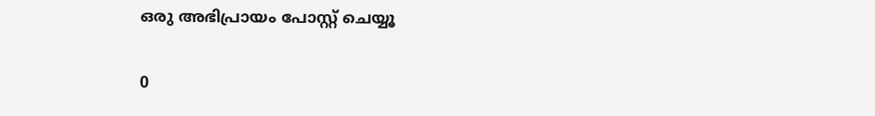ഒരു അഭിപ്രായം പോസ്റ്റ് ചെയ്യൂ

0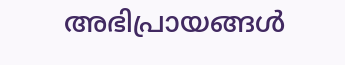അഭിപ്രായങ്ങള്‍